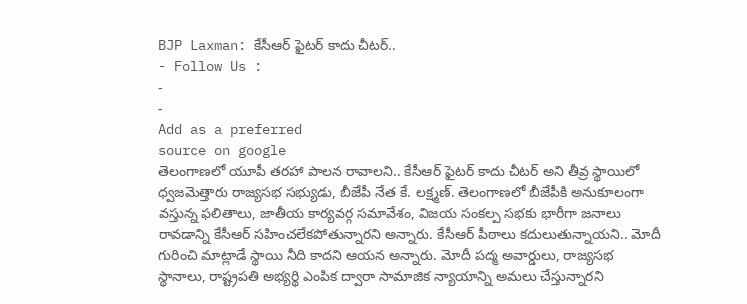BJP Laxman: కేసీఆర్ ఫైటర్ కాదు చీటర్..
- Follow Us :
-
-
Add as a preferred
source on google
తెలంగాణలో యూపీ తరహా పాలన రావాలని.. కేసీఆర్ ఫైటర్ కాదు చీటర్ అని తీవ్ర స్థాయిలో ధ్వజమెత్తారు రాజ్యసభ సభ్యుడు, బీజేపీ నేత కే. లక్ష్మణ్. తెలంగాణలో బీజేపీకి అనుకూలంగా వస్తున్న ఫలితాలు, జాతీయ కార్యవర్గ సమావేశం, విజయ సంకల్ప సభకు భారీగా జనాలు రావడాన్ని కేసీఆర్ సహించలేకపోతున్నారని అన్నారు. కేసీఆర్ పీఠాలు కదులుతున్నాయని.. మోదీ గురించి మాట్లాడే స్థాయి నీది కాదని ఆయన అన్నారు. మోదీ పద్మ అవార్డులు, రాజ్యసభ స్థానాలు, రాష్ట్రపతి అభ్యర్థి ఎంపిక ద్వారా సామాజిక న్యాయాన్ని అమలు చేస్తున్నారని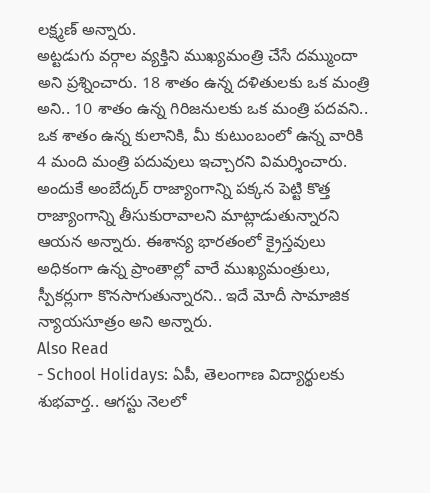లక్ష్మణ్ అన్నారు.
అట్టడుగు వర్గాల వ్యక్తిని ముఖ్యమంత్రి చేసే దమ్ముందా అని ప్రశ్నించారు. 18 శాతం ఉన్న దళితులకు ఒక మంత్రి అని.. 10 శాతం ఉన్న గిరిజనులకు ఒక మంత్రి పదవని.. ఒక శాతం ఉన్న కులానికి, మీ కుటుంబంలో ఉన్న వారికి 4 మంది మంత్రి పదువులు ఇచ్చారని విమర్శించారు. అందుకే అంబేద్కర్ రాజ్యాంగాన్ని పక్కన పెట్టి కొత్త రాజ్యాంగాన్ని తీసుకురావాలని మాట్లాడుతున్నారని ఆయన అన్నారు. ఈశాన్య భారతంలో క్రైస్తవులు అధికంగా ఉన్న ప్రాంతాల్లో వారే ముఖ్యమంత్రులు, స్పీకర్లుగా కొనసాగుతున్నారని.. ఇదే మోదీ సామాజిక న్యాయసూత్రం అని అన్నారు.
Also Read
- School Holidays: ఏపీ, తెలంగాణ విద్యార్థులకు శుభవార్త.. ఆగస్టు నెలలో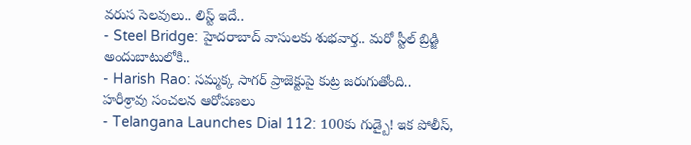వరుస సెలవులు.. లిస్ట్ ఇదే..
- Steel Bridge: హైదరాబాద్ వాసులకు శుభవార్త.. మరో స్టీల్ బ్రిడ్జి అందుబాటులోకి..
- Harish Rao: సమ్మక్క సాగర్ ప్రాజెక్టుపై కుట్ర జరుగుతోంది.. హరీశ్రావు సంచలన ఆరోపణలు
- Telangana Launches Dial 112: 100కు గుడ్బై! ఇక పోలీస్,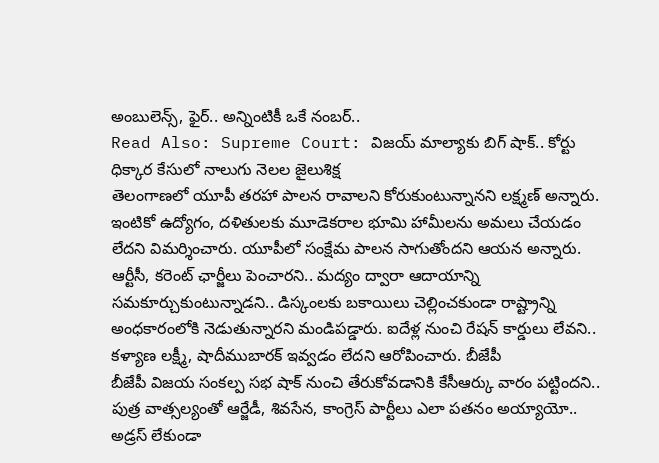అంబులెన్స్, ఫైర్.. అన్నింటికీ ఒకే నంబర్..
Read Also: Supreme Court: విజయ్ మాల్యాకు బిగ్ షాక్.. కోర్టు ధిక్కార కేసులో నాలుగు నెలల జైలుశిక్ష
తెలంగాణలో యూపీ తరహా పాలన రావాలని కోరుకుంటున్నానని లక్ష్మణ్ అన్నారు. ఇంటికో ఉద్యోగం, దళితులకు మూడెకరాల భూమి హామీలను అమలు చేయడం లేదని విమర్శించారు. యూపీలో సంక్షేమ పాలన సాగుతోందని ఆయన అన్నారు. ఆర్టీసీ, కరెంట్ ఛార్జీలు పెంచారని.. మద్యం ద్వారా ఆదాయాన్ని సమకూర్చుకుంటున్నాడని.. డిస్కంలకు బకాయిలు చెల్లించకుండా రాష్ట్రాన్ని అంధకారంలోకి నెడుతున్నారని మండిపడ్డారు. ఐదేళ్ల నుంచి రేషన్ కార్డులు లేవని.. కళ్యాణ లక్ష్మీ, షాదీముబారక్ ఇవ్వడం లేదని ఆరోపించారు. బీజేపీ
బీజేపీ విజయ సంకల్ప సభ షాక్ నుంచి తేరుకోవడానికి కేసీఆర్కు వారం పట్టిందని.. పుత్ర వాత్సల్యంతో ఆర్జేడీ, శివసేన, కాంగ్రెస్ పార్టీలు ఎలా పతనం అయ్యాయో.. అడ్రస్ లేకుండా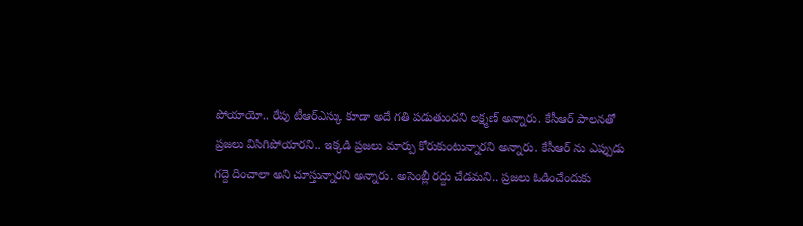పోయాయో.. రేపు టీఆర్ఎస్కు కూడా అదే గతి పడుతుందని లక్ష్మణ్ అన్నారు. కేసీఆర్ పాలనతో ప్రజలు విసిగిపోయారని.. ఇక్కడి ప్రజలు మార్పు కోరుకుంటున్నారని అన్నారు. కేసీఆర్ ను ఎప్పుడు గద్దె దించాలా అని చూస్తున్నారని అన్నారు. అసెంబ్లీ రద్దు చేడమని.. ప్రజలు ఓడించేందుకు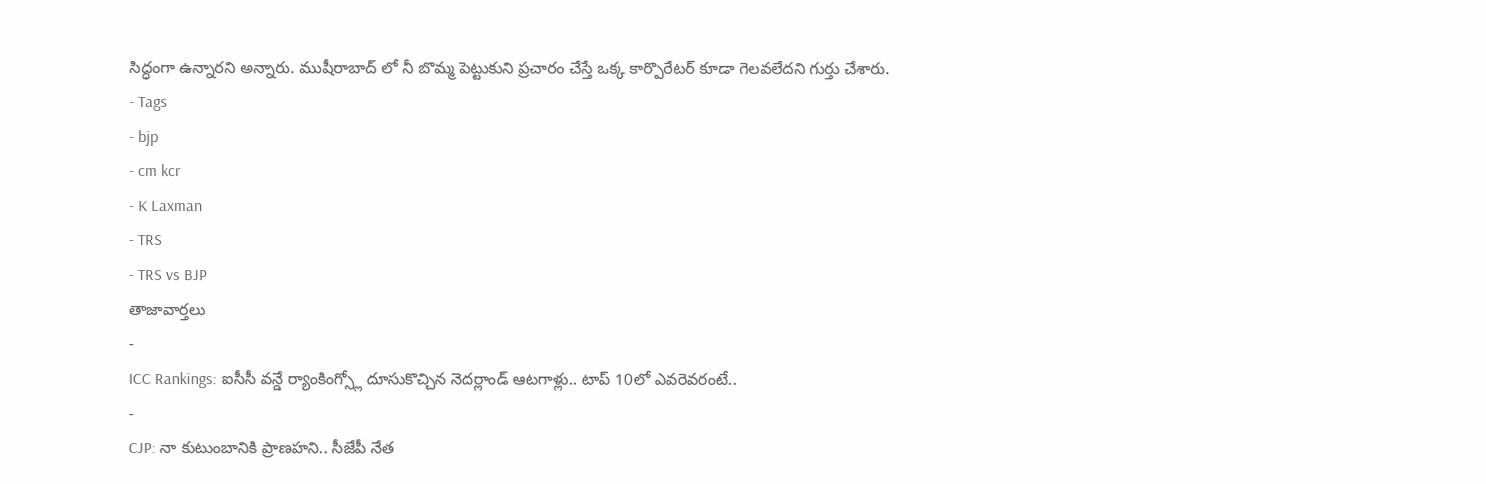సిద్ధంగా ఉన్నారని అన్నారు. ముషీరాబాద్ లో నీ బొమ్మ పెట్టుకుని ప్రచారం చేస్తే ఒక్క కార్పొరేటర్ కూడా గెలవలేదని గుర్తు చేశారు.
- Tags
- bjp
- cm kcr
- K Laxman
- TRS
- TRS vs BJP
తాజావార్తలు
-
ICC Rankings: ఐసీసీ వన్డే ర్యాంకింగ్స్లో దూసుకొచ్చిన నెదర్లాండ్ ఆటగాళ్లు.. టాప్ 10లో ఎవరెవరంటే..
-
CJP: నా కుటుంబానికి ప్రాణహని.. సీజేపీ నేత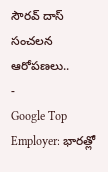సౌరవ్ దాస్ సంచలన ఆరోపణలు..
-
Google Top Employer: భారత్లో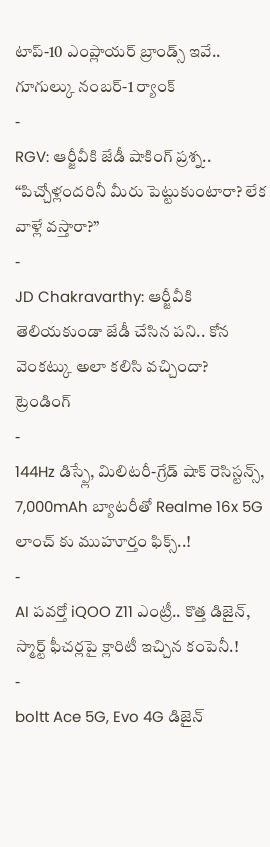టాప్-10 ఎంప్లాయర్ బ్రాండ్స్ ఇవే.. గూగుల్కు నంబర్-1 ర్యాంక్
-
RGV: ఆర్జీవీకి జేడీ షాకింగ్ ప్రశ్న.. “పిచ్చోళ్లందరినీ మీరు పెట్టుకుంటారా? లేక వాళ్లే వస్తారా?”
-
JD Chakravarthy: ఆర్జీవీకి తెలియకుండా జేడీ చేసిన పని.. కోన వెంకట్కు అలా కలిసి వచ్చిందా?
ట్రెండింగ్
-
144Hz డిస్ప్లే, మిలిటరీ-గ్రేడ్ షాక్ రెసిస్టన్స్, 7,000mAh బ్యాటరీతో Realme 16x 5G లాంచ్ కు ముహూర్తం ఫిక్స్..!
-
AI పవర్తో iQOO Z11 ఎంట్రీ.. కొత్త డిజైన్, స్మార్ట్ ఫీచర్లపై క్లారిటీ ఇచ్చిన కంపెనీ.!
-
boltt Ace 5G, Evo 4G డిజైన్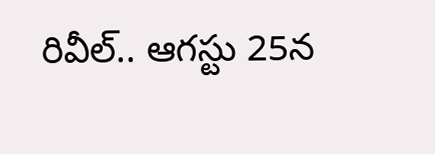రివీల్.. ఆగస్టు 25న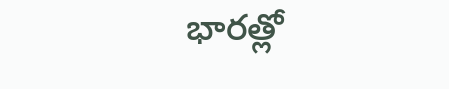భారత్లో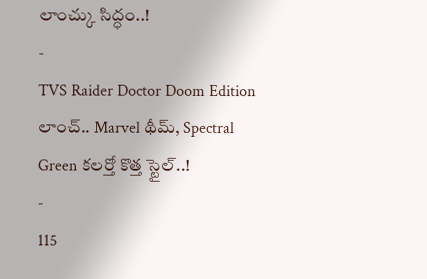లాంచ్కు సిద్ధం..!
-
TVS Raider Doctor Doom Edition లాంచ్.. Marvel థీమ్, Spectral Green కలర్తో కొత్త స్టైల్..!
-
115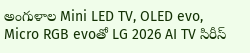అంగుళాల Mini LED TV, OLED evo, Micro RGB evoతో LG 2026 AI TV సిరీస్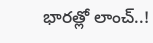భారత్లో లాంచ్..!